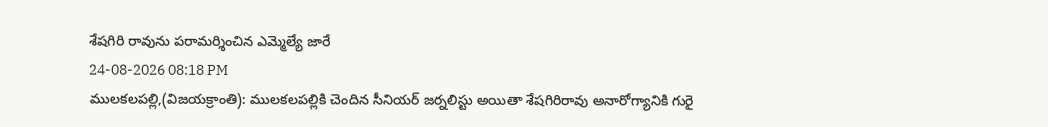శేషగిరి రావును పరామర్శించిన ఎమ్మెల్యే జారే
24-08-2026 08:18 PM
ములకలపల్లి,(విజయక్రాంతి): ములకలపల్లికి చెందిన సీనియర్ జర్నలిస్టు అయితా శేషగిరిరావు అనారోగ్యానికి గురై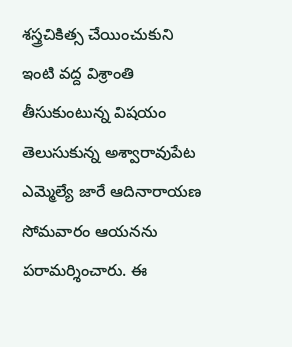శస్త్రచికిత్స చేయించుకుని ఇంటి వద్ద విశ్రాంతి తీసుకుంటున్న విషయం తెలుసుకున్న అశ్వారావుపేట ఎమ్మెల్యే జారే ఆదినారాయణ సోమవారం ఆయనను పరామర్శించారు. ఈ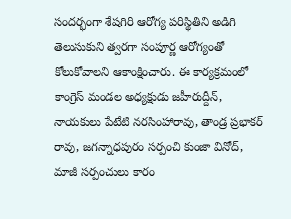సందర్భంగా శేషగిరి ఆరోగ్య పరిస్థితిని అడిగి తెలుసుకుని త్వరగా సంపూర్ణ ఆరోగ్యంతో కోలుకోవాలని ఆకాంక్షించారు. ఈ కార్యక్రమంలో కాంగ్రెస్ మండల అధ్యక్షుడు జహీరుద్దీన్, నాయకులు పేటేటి నరసింహారావు, తాండ్ర ప్రభాకర్ రావు, జగన్నాధపురం సర్పంచి కుంజా వినోద్, మాజీ సర్పంచులు కారం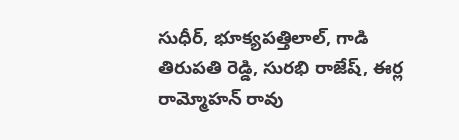సుధీర్, భూక్యపత్తిలాల్, గాడి తిరుపతి రెడ్డి, సురభి రాజేష్, ఈర్ల రామ్మోహన్ రావు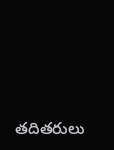తదితరులు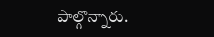పాల్గొన్నారు.